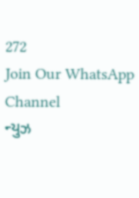272
Join Our WhatsApp Channel
ન્યુઝ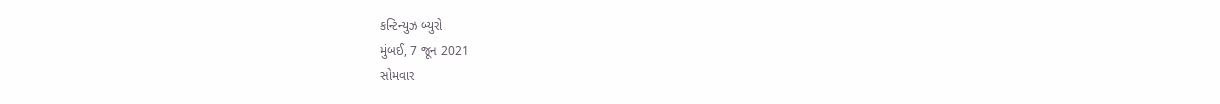કન્ટિન્યુઝ બ્યુરો
મુંબઈ, 7 જૂન 2021
સોમવાર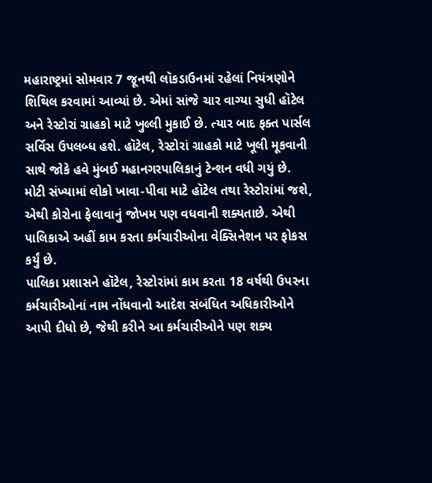મહારાષ્ટ્રમાં સોમવાર 7 જૂનથી લૉકડાઉનમાં રહેલાં નિયંત્રણોને શિથિલ કરવામાં આવ્યાં છે. એમાં સાંજે ચાર વાગ્યા સુધી હૉટેલ અને રેસ્ટોરાં ગ્રાહકો માટે ખુલ્લી મુકાઈ છે. ત્યાર બાદ ફક્ત પાર્સલ સર્વિસ ઉપલબ્ધ હશે. હૉટેલ, રેસ્ટોરાં ગ્રાહકો માટે ખૂલી મૂકવાની સાથે જોકે હવે મુંબઈ મહાનગરપાલિકાનું ટેન્શન વધી ગયું છે. મોટી સંખ્યામાં લોકો ખાવા-પીવા માટે હૉટેલ તથા રેસ્ટોરાંમાં જશે, એથી કોરોના ફેલાવાનું જોખમ પણ વધવાની શક્યતાછે. એથી પાલિકાએ અહીં કામ કરતા કર્મચારીઓના વેક્સિનેશન પર ફોકસ કર્યું છે.
પાલિકા પ્રશાસને હૉટેલ, રેસ્ટોરાંમાં કામ કરતા 18 વર્ષથી ઉપરના કર્મચારીઓનાં નામ નોંધવાનો આદેશ સંબંધિત અધિકારીઓને આપી દીધો છે, જેથી કરીને આ કર્મચારીઓને પણ શક્ય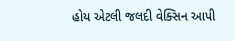હોય એટલી જલદી વેક્સિન આપી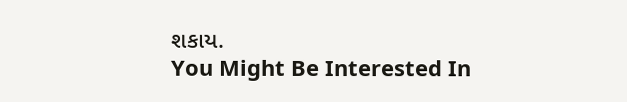શકાય.
You Might Be Interested In